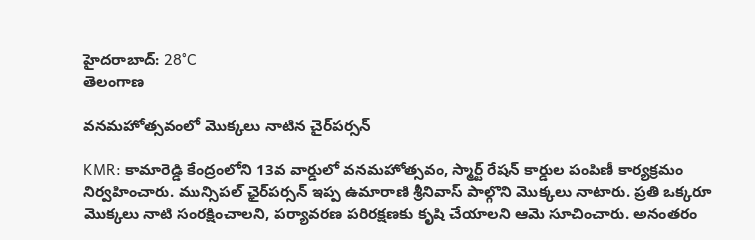హైదరాబాద్: 28°C
తెలంగాణ

వనమహోత్సవంలో మొక్కలు నాటిన చైర్‌పర్సన్‌

KMR: కామారెడ్డి కేంద్రంలోని 13వ వార్డులో వనమహోత్సవం, స్మార్ట్ రేషన్ కార్డుల పంపిణీ కార్యక్రమం నిర్వహించారు. మున్సిపల్ ఛైర్‌పర్సన్ ఇప్ప ఉమారాణి శ్రీనివాస్ పాల్గొని మొక్కలు నాటారు. ప్రతి ఒక్కరూ మొక్కలు నాటి సంరక్షించాలని, పర్యావరణ పరిరక్షణకు కృషి చేయాలని ఆమె సూచించారు. అనంతరం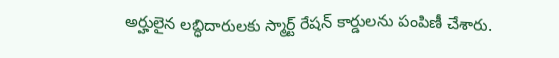అర్హులైన లబ్ధిదారులకు స్మార్ట్ రేషన్ కార్డులను పంపిణీ చేశారు.